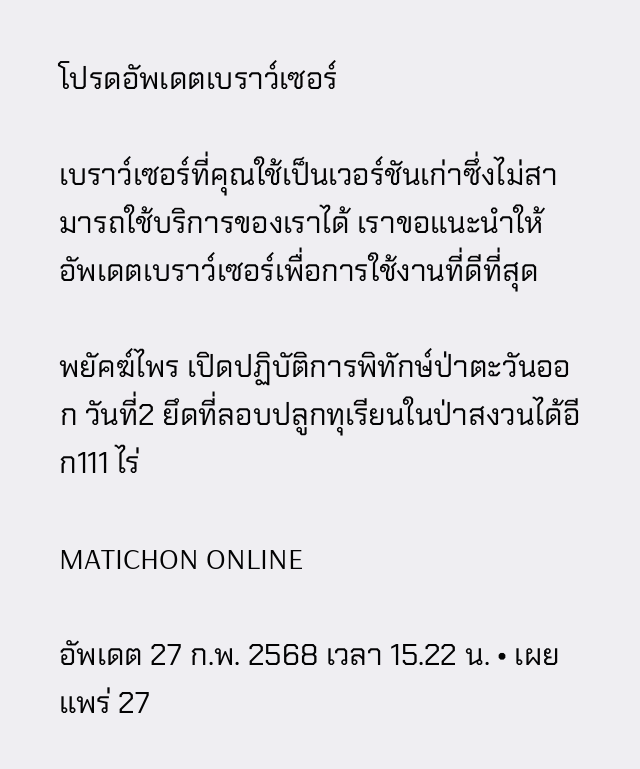โปรดอัพเดตเบราว์เซอร์

เบราว์เซอร์ที่คุณใช้เป็นเวอร์ชันเก่าซึ่งไม่สามารถใช้บริการของเราได้ เราขอแนะนำให้อัพเดตเบราว์เซอร์เพื่อการใช้งานที่ดีที่สุด

พยัคฆ์ไพร เปิดปฏิบัติการพิทักษ์ป่าตะวันออก วันที่2 ยึดที่ลอบปลูกทุเรียนในป่าสงวนได้อีก111 ไร่

MATICHON ONLINE

อัพเดต 27 ก.พ. 2568 เวลา 15.22 น. • เผยแพร่ 27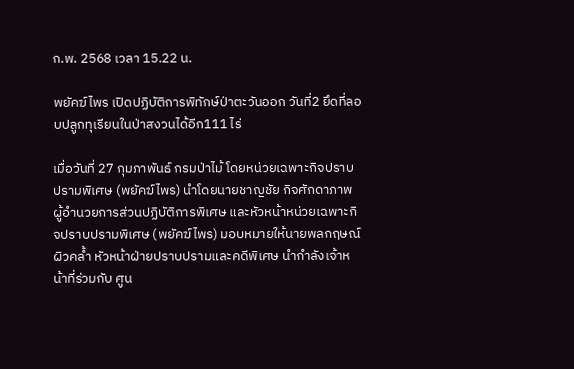ก.พ. 2568 เวลา 15.22 น.

พยัคฆ์ไพร เปิดปฏิบัติการพิทักษ์ป่าตะวันออก วันที่2 ยึดที่ลอบปลูกทุเรียนในป่าสงวนได้อีก111 ไร่

เมื่อวันที่ 27 กุมภาพันธ์ กรมป่าไม้ โดยหน่วยเฉพาะกิจปราบปรามพิเศษ (พยัคฆ์ไพร) นำโดยนายชาญชัย กิจศักดาภาพ ผู้อำนวยการส่วนปฏิบัติการพิเศษ และหัวหน้าหน่วยเฉพาะกิจปราบปรามพิเศษ (พยัคฆ์ไพร) มอบหมายให้นายพลกฤษณ์ ผิวคล้ำ หัวหน้าฝ่ายปราบปรามและคดีพิเศษ นำกำลังเจ้าหน้าที่ร่วมกับ ศูน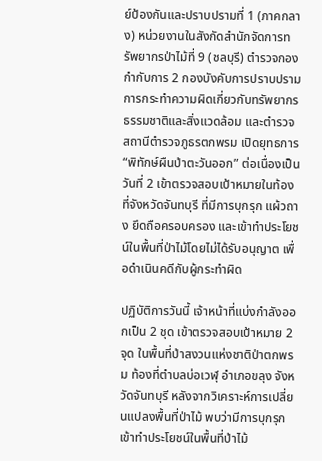ย์ป้องกันและปราบปรามที่ 1 (ภาคกลาง) หน่วยงานในสังกัดสำนักจัดการทรัพยากรป่าไม้ที่ 9 (ชลบุรี) ตำรวจกองกำกับการ 2 กองบังคับการปราบปรามการกระทำความผิดเกี่ยวกับทรัพยากรธรรมชาติและสิ่งแวดล้อม และตำรวจสถานีตำรวจภูธรตกพรม เปิดยุทธการ “พิทักษ์ผืนป่าตะวันออก” ต่อเนื่องเป็นวันที่ 2 เข้าตรวจสอบเป้าหมายในท้องที่จังหวัดจันทบุรี ที่มีการบุกรุก แผ้วถาง ยึดถือครอบครอง และเข้าทำประโยชน์ในพื้นที่ป่าไม้โดยไม่ได้รับอนุญาต เพื่อดำเนินคดีกับผู้กระทำผิด

ปฏิบัติการวันนี้ เจ้าหน้าที่แบ่งกำลังออกเป็น 2 ชุด เข้าตรวจสอบเป้าหมาย 2 จุด ในพื้นที่ป่าสงวนแห่งชาติป่าตกพรม ท้องที่ตำบลบ่อเวฬุ อำเภอขลุง จังหวัดจันทบุรี หลังจากวิเคราะห์การเปลี่ยนแปลงพื้นที่ป่าไม้ พบว่ามีการบุกรุกเข้าทำประโยชน์ในพื้นที่ป่าไม้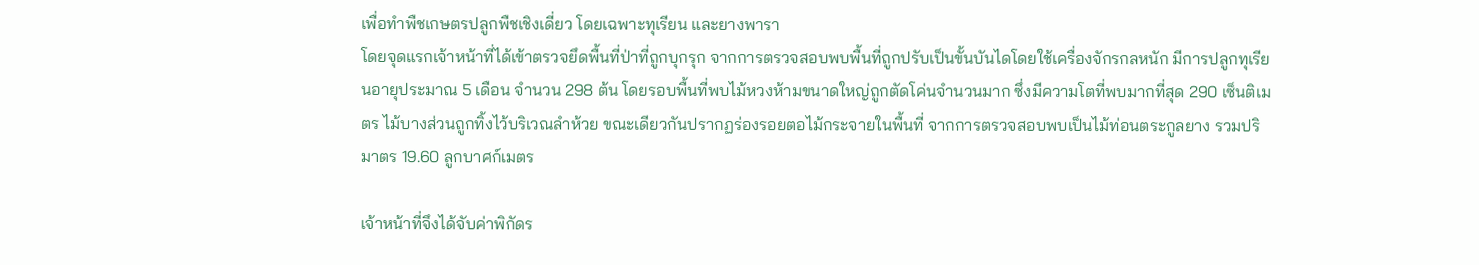เพื่อทำพืชเกษตรปลูกพืชเชิงเดี่ยว โดยเฉพาะทุเรียน และยางพารา
โดยจุดแรกเจ้าหน้าที่ได้เข้าตรวจยึดพื้นที่ป่าที่ถูกบุกรุก จากการตรวจสอบพบพื้นที่ถูกปรับเป็นขั้นบันไดโดยใช้เครื่องจักรกลหนัก มีการปลูกทุเรียนอายุประมาณ 5 เดือน จำนวน 298 ต้น โดยรอบพื้นที่พบไม้หวงห้ามขนาดใหญ่ถูกตัดโค่นจำนวนมาก ซึ่งมีความโตที่พบมากที่สุด 290 เซ็นติเมตร ไม้บางส่วนถูกทิ้งไว้บริเวณลำห้วย ขณะเดียวกันปรากฏร่องรอยตอไม้กระจายในพื้นที่ จากการตรวจสอบพบเป็นไม้ท่อนตระกูลยาง รวมปริมาตร 19.60 ลูกบาศก์เมตร

เจ้าหน้าที่จึงได้จับค่าพิกัดร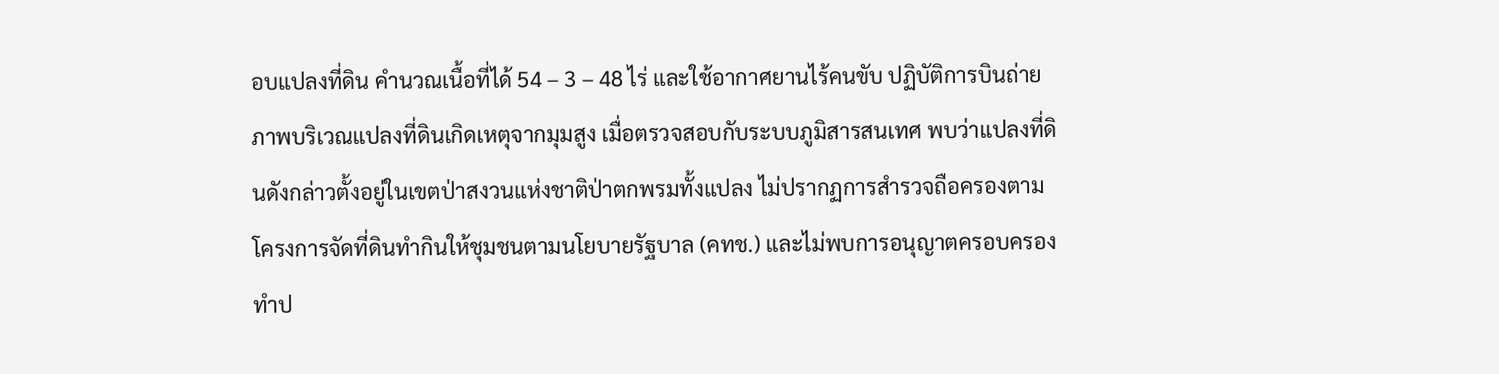อบแปลงที่ดิน คำนวณเนื้อที่ได้ 54 – 3 – 48 ไร่ และใช้อากาศยานไร้คนขับ ปฏิบัติการบินถ่ายภาพบริเวณแปลงที่ดินเกิดเหตุจากมุมสูง เมื่อตรวจสอบกับระบบภูมิสารสนเทศ พบว่าแปลงที่ดินดังกล่าวตั้งอยู่ในเขตป่าสงวนแห่งชาติป่าตกพรมทั้งแปลง ไม่ปรากฏการสำรวจถือครองตามโครงการจัดที่ดินทำกินให้ชุมชนตามนโยบายรัฐบาล (คทช.) และไม่พบการอนุญาตครอบครองทำป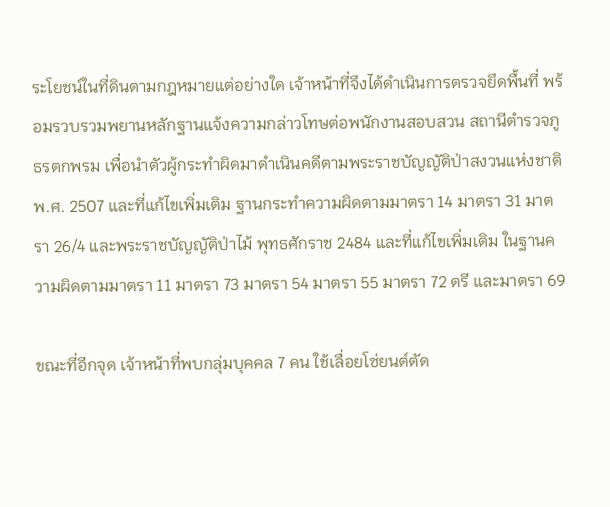ระโยชน์ในที่ดินตามกฎหมายแต่อย่างใด เจ้าหน้าที่จึงได้ดำเนินการตรวจยึดพื้นที่ พร้อมรวบรวมพยานหลักฐานแจ้งความกล่าวโทษต่อพนักงานสอบสวน สถานีตำรวจภูธรตกพรม เพื่อนำตัวผู้กระทำผิดมาดำเนินคดีตามพระราชบัญญัติป่าสงวนแห่งชาติ พ.ศ. 2507 และที่แก้ไขเพิ่มเติม ฐานกระทำความผิดตามมาตรา 14 มาตรา 31 มาตรา 26/4 และพระราชบัญญัติป่าไม้ พุทธศักราช 2484 และที่แก้ไขเพิ่มเติม ในฐานความผิดตามมาตรา 11 มาตรา 73 มาตรา 54 มาตรา 55 มาตรา 72 ตรี และมาตรา 69

ขณะที่อีกจุด เจ้าหน้าที่พบกลุ่มบุคคล 7 คน ใช้เลื่อยโซ่ยนต์ตัด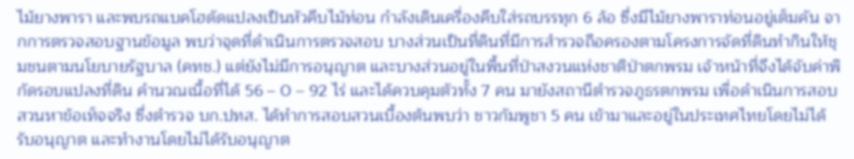ไม้ยางพารา และพบรถแบคโฮดัดแปลงเป็นหัวคีบไม้ท่อน กำลังเดินเครื่องคีบใส่รถบรรทุก 6 ล้อ ซึ่งมีไม้ยางพาราท่อนอยู่เต็มคัน จากการตรวจสอบฐานข้อมูล พบว่าจุดที่ดำเนินการตรวจสอบ บางส่วนเป็นที่ดินที่มีการสำรวจถือครองตามโครงการจัดที่ดินทำกินให้ชุมชนตามนโยบายรัฐบาล (คทช.) แต่ยังไม่มีการอนุญาต และบางส่วนอยู่ในพื้นที่ป่าสงวนแห่งชาติป่าตกพรม เจ้าหน้าที่จึงได้จับค่าพิกัดรอบแปลงที่ดิน คำนวณเนื้อที่ได้ 56 – 0 – 92 ไร่ และได้ควบคุมตัวทั้ง 7 คน มายังสถานีตำรวจภูธรตกพรม เพื่อดำเนินการสอบสวนหาข้อเท็จจริง ซึ่งตำรวจ บก.ปทส. ได้ทำการสอบสวนเบื้องต้นพบว่า ชาวกัมพูชา 5 คน เข้ามาและอยู่ในประเทศไทยโดยไม่ได้รับอนุญาต และทำงานโดยไม่ได้รับอนุญาต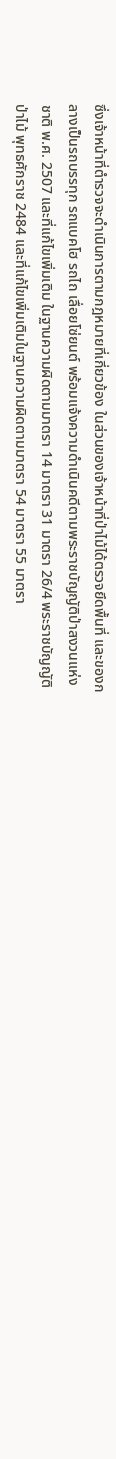ซึ่งเจ้าหน้าที่ตำรวจจะดำเนินการตามกฎหมายที่เกี่ยวข้อง ในส่วนของเจ้าหน้าที่ป่าไม้ได้ตรวจยึดพื้นที่ และของกลางเป็นรถบรรทุก รถแบคโฮ รถไถ เลื่อยโซ่ยนต์ พร้อมแจ้งความดำเนินคดีตามพระราชบัญญัติป่าสงวนแห่งชาติ พ.ศ. 2507 และที่แก้ไขเพิ่มเติม ในฐานความผิดตามมาตรา 14 มาตรา 31 มาตรา 26/4 พระราชบัญญัติป่าไม้ พุทธศักราช 2484 และที่แก้ไขเพิ่มเติมในฐานความผิดตามมาตรา 54 มาตรา 55 มาตรา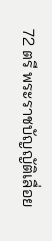72 ตรี พระราชบัญญัติเลื่อย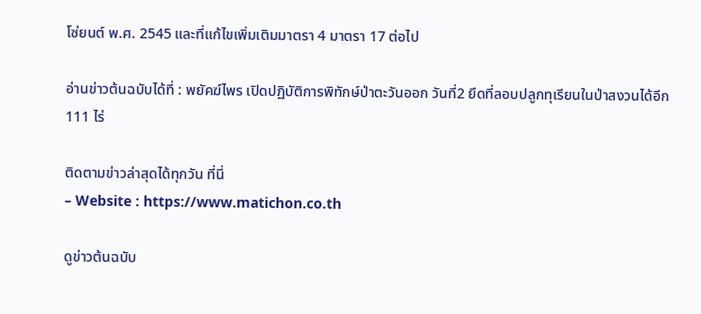โซ่ยนต์ พ.ศ. 2545 และที่แก้ไขเพิ่มเติมมาตรา 4 มาตรา 17 ต่อไป

อ่านข่าวต้นฉบับได้ที่ : พยัคฆ์ไพร เปิดปฏิบัติการพิทักษ์ป่าตะวันออก วันที่2 ยึดที่ลอบปลูกทุเรียนในป่าสงวนได้อีก111 ไร่

ติดตามข่าวล่าสุดได้ทุกวัน ที่นี่
– Website : https://www.matichon.co.th

ดูข่าวต้นฉบับ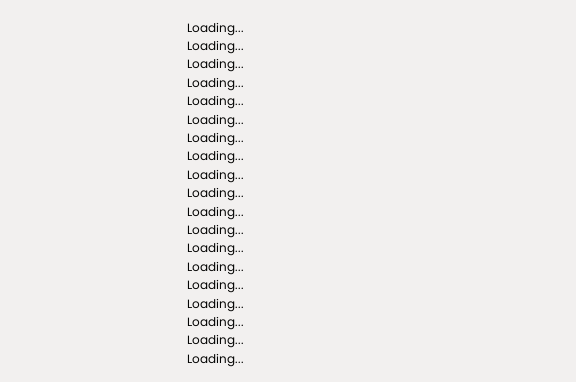Loading...
Loading...
Loading...
Loading...
Loading...
Loading...
Loading...
Loading...
Loading...
Loading...
Loading...
Loading...
Loading...
Loading...
Loading...
Loading...
Loading...
Loading...
Loading...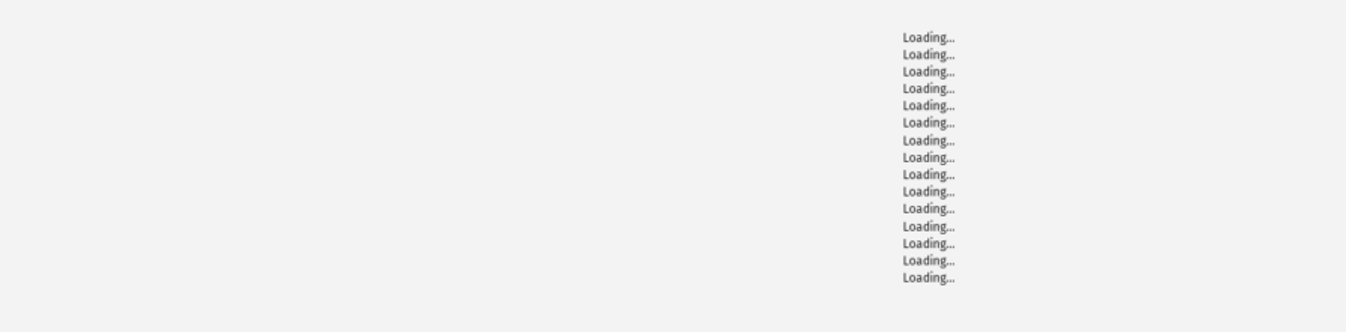Loading...
Loading...
Loading...
Loading...
Loading...
Loading...
Loading...
Loading...
Loading...
Loading...
Loading...
Loading...
Loading...
Loading...
Loading...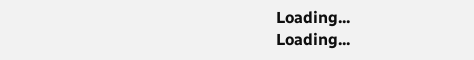Loading...
Loading...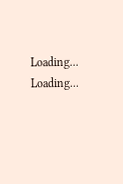Loading...
Loading...